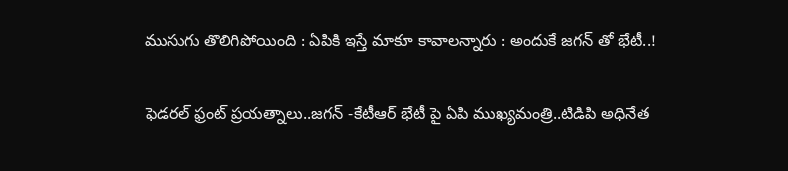ముసుగు తొలిగిపోయింది : ఏపికి ఇస్తే మాకూ కావాల‌న్నారు : అందుకే జ‌గ‌న్ తో భేటీ..!

ఫెడ‌ర‌ల్ ఫ్రంట్ ప్ర‌య‌త్నాలు..జ‌గ‌న్ -కేటీఆర్ భేటీ పై ఏపి ముఖ్య‌మంత్రి..టిడిపి అధినేత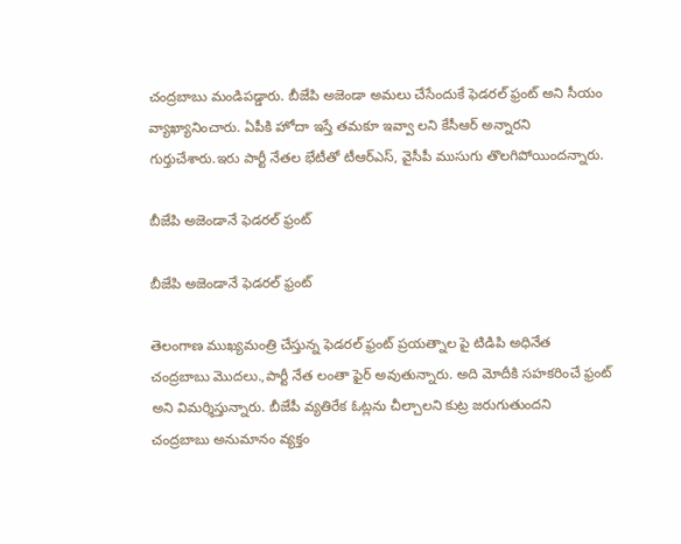చంద్ర‌బాబు మండిప‌డ్డారు. బీజేపి అజెండా అమ‌లు చేసేందుకే ఫెడ‌ర‌ల్ ఫ్రంట్ అని సీయం వ్యాఖ్యానించారు. ఏపీకి హోదా ఇస్తే తమకూ ఇవ్వా లని కేసీఆర్ అన్నారని గుర్తుచేశారు.ఇరు పార్టీ నేతల భేటీతో టీఆర్ఎస్, వైసీపీ ముసుగు తొలగిపోయిందన్నారు.

బీజేపి అజెండానే ఫెడ‌ర‌ల్ ఫ్రంట్‌

బీజేపి అజెండానే ఫెడ‌ర‌ల్ ఫ్రంట్‌

తెలంగాణ ముఖ్య‌మంత్రి చేస్తున్న ఫెడ‌ర‌ల్ ఫ్రంట్ ప్ర‌య‌త్నాల పై టిడిపి అధినేత చంద్ర‌బాబు మొద‌లు.,పార్టీ నేత లంతా ఫైర్ అవుతున్నారు. అది మోదీకి స‌హ‌క‌రించే ఫ్రంట్ అని విమ‌ర్శిస్తున్నారు. బీజేపీ వ్యతిరేక ఓట్లను చీల్చాలని కుట్ర జరుగుతుందని చంద్ర‌బాబు అనుమానం వ్య‌క్తం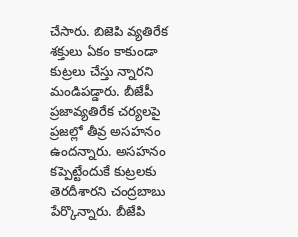చేసారు. బిజెపి వ్యతిరేక శక్తులు ఏకం కాకుండా కుట్రలు చేస్తు న్నారని మండిపడ్డారు. బీజేపీ ప్రజావ్యతిరేక చర్యలపై ప్రజల్లో తీవ్ర అసహనం ఉందన్నారు. అసహనం కప్పెట్టేందుకే కుట్రలకు తెరదీశారని చంద్రబాబు పేర్కొన్నారు. బీజేపి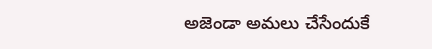అజెండా అమ‌లు చేసేందుకే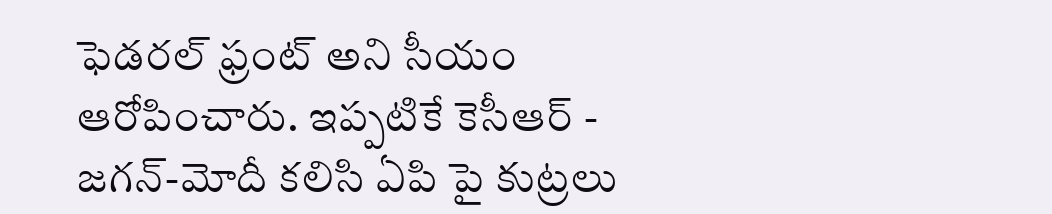ఫెడ‌ర‌ల్ ఫ్రంట్ అని సీయం ఆరోపించారు. ఇప్ప‌టికే కెసీఆర్ - జ‌గ‌న్‌-మోదీ క‌లిసి ఏపి పై కుట్రలు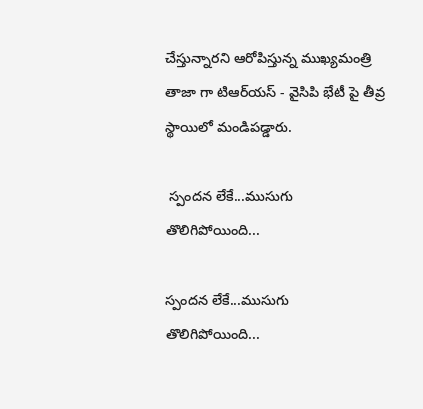చేస్తున్నార‌ని ఆరోపిస్తున్న ముఖ్య‌మంత్రి తాజా గా టిఆర్‌య‌స్ - వైసిపి భేటీ పై తీవ్ర స్థాయిలో మండిప‌డ్డారు.

 స్పంద‌న లేకే...ముసుగు తొలిగిపోయింది...

స్పంద‌న లేకే...ముసుగు తొలిగిపోయింది...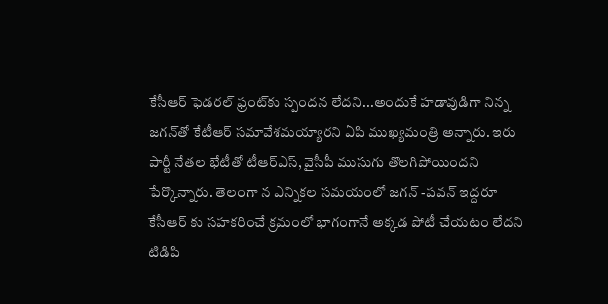కేసీఆర్‌ ఫెడరల్ ఫ్రంట్‌కు స్పందన లేదని...అందుకే హడావుడిగా నిన్న జగన్‌తో కేటీఆర్‌ సమావేశమయ్యారని ఏపి ముఖ్య‌మంత్రి అన్నారు. ఇరు పార్టీ నేతల భేటీతో టీఆర్ఎస్, వైసీపీ ముసుగు తొలగిపోయిందని పేర్కొన్నారు. తెలంగా న ఎన్నిక‌ల స‌మ‌యంలో జ‌గ‌న్ -ప‌వ‌న్ ఇద్ద‌రూ కేసీఆర్ కు స‌హ‌క‌రించే క్ర‌మంలో భాగంగానే అక్క‌డ పోటీ చేయ‌టం లేద‌ని టిడిపి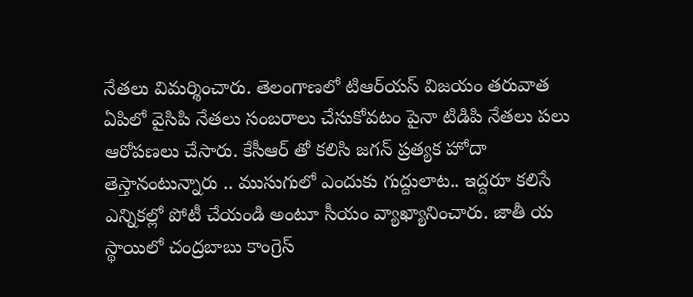నేత‌లు విమ‌ర్శించారు. తెలంగాణ‌లో టిఆర్‌య‌స్ విజ‌యం త‌రువాత ఏపిలో వైసిపి నేత‌లు సంబ‌రాలు చేసుకోవ‌టం పైనా టిడిపి నేత‌లు ప‌లు ఆరోప‌ణ‌లు చేసారు. కేసీఆర్ తో క‌లిసి జ‌గ‌న్ ప్ర‌త్య‌క హోదా తెస్తానంటున్నారు .. ముసుగులో ఎందుకు గుద్దులాట‌.. ఇద్దరూ క‌లిసే ఎన్నిక‌ల్లో పోటీ చేయండి అంటూ సీయం వ్యాఖ్యానించారు. జాతీ య స్థాయిలో చంద్ర‌బాబు కాంగ్రెస్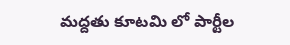మ‌ద్ద‌తు కూట‌మి లో పార్టీల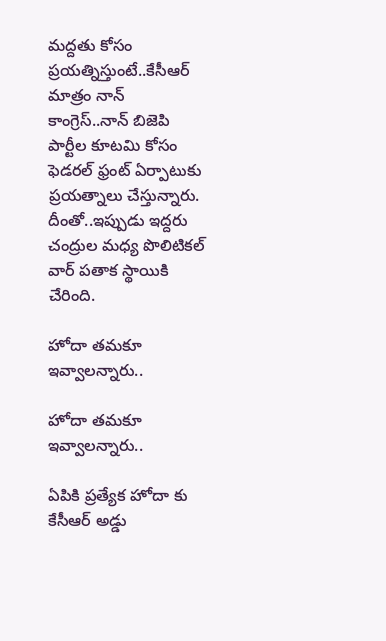మ‌ద్ద‌తు కోసం ప్ర‌య‌త్నిస్తుంటే..కేసీఆర్ మాత్రం నాన్ కాంగ్రెస్‌..నాన్ బిజెపి పార్టీల కూట‌మి కోసం ఫెడ‌ర‌ల్ ఫ్రంట్ ఏర్పాటుకు ప్ర‌య‌త్నాలు చేస్తున్నారు. దీంతో..ఇప్పుడు ఇద్ద‌రు చంద్రుల మ‌ధ్య పొలిటిక‌ల్ వార్ ప‌తాక స్థాయికి చేరింది.

హోదా త‌మ‌కూ ఇవ్వాల‌న్నారు..

హోదా త‌మ‌కూ ఇవ్వాల‌న్నారు..

ఏపికి ప్ర‌త్యేక హోదా కు కేసీఆర్ అడ్డు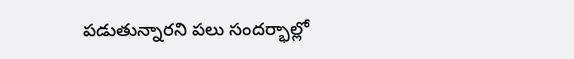ప‌డుతున్నార‌ని ప‌లు సంద‌ర్భాల్లో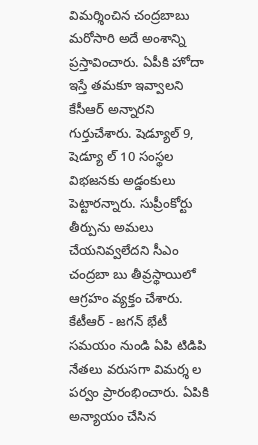విమ‌ర్శించిన చంద్ర‌బాబు మ‌రోసారి అదే అంశాన్ని ప్ర‌స్తావించారు. ఏపీకి హోదా ఇస్తే తమకూ ఇవ్వాలని కేసీఆర్ అన్నారని గుర్తుచేశారు. షెడ్యూల్ 9, షెడ్యూ ల్ 10 సంస్థల విభజనకు అడ్డంకులు పెట్టారన్నారు. సుప్రీంకోర్టు తీర్పును అమలు చేయనివ్వలేదని సీఎం చంద్రబా బు తీవ్రస్థాయిలో ఆగ్రహం వ్యక్తం చేశారు. కేటీఆర్ - జ‌గ‌న్ భేటీ స‌మ‌యం నుండి ఏపి టిడిపి నేత‌లు వ‌రుస‌గా విమ‌ర్శ ల ప‌ర్వం ప్రారంభించారు. ఏపికి అన్యాయం చేసిన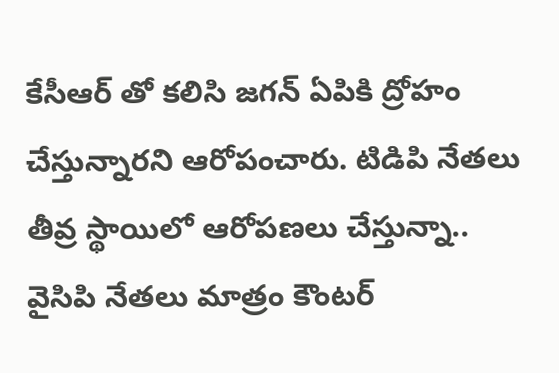కేసీఆర్ తో క‌లిసి జ‌గ‌న్ ఏపికి ద్రోహం చేస్తున్నార‌ని ఆరోపంచారు. టిడిపి నేత‌లు తీవ్ర స్థాయిలో ఆరోప‌ణ‌లు చేస్తున్నా.. వైసిపి నేత‌లు మాత్రం కౌంట‌ర్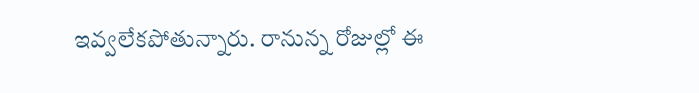ఇవ్వ‌లేక‌పోతున్నారు. రానున్న రోజుల్లో ఈ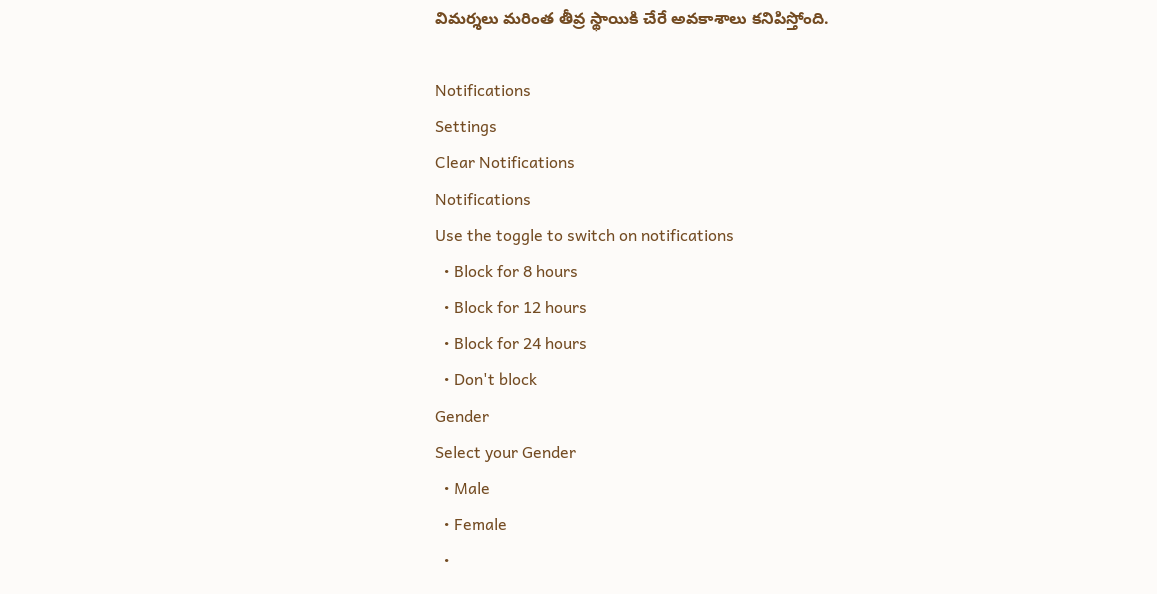విమ‌ర్శ‌లు మ‌రింత తీవ్ర స్థాయికి చేరే అవ‌కాశాలు క‌నిపిస్తోంది.

Notifications
Settings
Clear Notifications
Notifications
Use the toggle to switch on notifications
  • Block for 8 hours
  • Block for 12 hours
  • Block for 24 hours
  • Don't block
Gender
Select your Gender
  • Male
  • Female
  •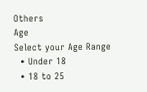Others
Age
Select your Age Range
  • Under 18
  • 18 to 25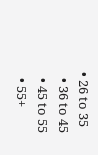• 26 to 35
  • 36 to 45
  • 45 to 55
  • 55+